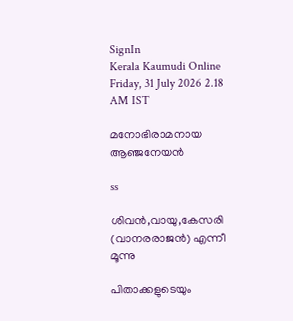SignIn
Kerala Kaumudi Online
Friday, 31 July 2026 2.18 AM IST

മനോഭിരാമനായ ആഞ്ജനേയൻ

ss

ശിവൻ,വായു,കേസരി (വാനരരാജൻ) എന്നീ മൂന്നു

പിതാക്കളുടെയും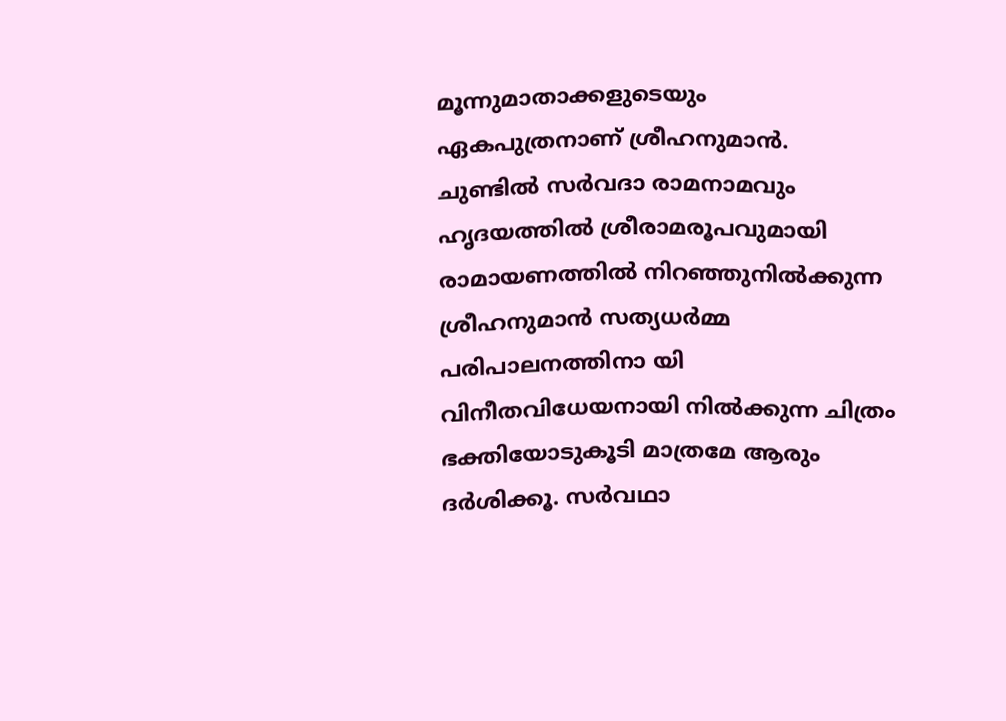മൂന്നുമാതാക്കളുടെയും ഏകപുത്രനാണ് ശ്രീഹനുമാൻ. ചുണ്ടിൽ സർവദാ രാമനാമവും ഹൃദയത്തിൽ ശ്രീരാമരൂപവുമായി രാമായണത്തിൽ നിറഞ്ഞുനിൽക്കുന്ന ശ്രീഹനുമാൻ സത്യധർമ്മ പരിപാലനത്തിനാ യി വിനീതവിധേയനായി നിൽക്കുന്ന ചിത്രം ഭക്തിയോടുകൂടി മാത്രമേ ആരും ദർശിക്കൂ. സർവഥാ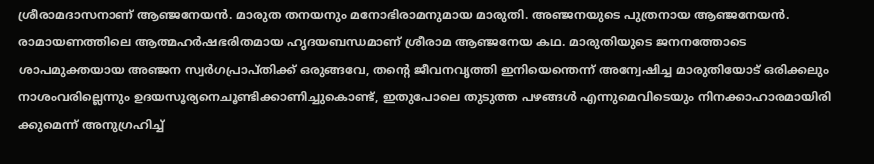ശ്രീരാമദാസനാണ് ആഞ്ജനേയൻ. മാരുത തനയനും മനോഭിരാമനുമായ മാരുതി. അഞ്ജനയുടെ പുത്രനായ ആഞ്ജനേയൻ. രാമായണത്തിലെ ആത്മഹർഷഭരിതമായ ഹൃദയബന്ധമാണ് ശ്രീരാമ ആഞ്ജനേയ കഥ. മാരുതിയുടെ ജനനത്തോടെ ശാപമുക്തയായ അഞ്ജന സ്വർഗപ്രാപ്തിക്ക് ഒരുങ്ങവേ, തന്റെ ജീവനവൃത്തി ഇനിയെന്തെന്ന് അന്വേഷിച്ച മാരുതിയോട് ഒരിക്കലും നാശംവരില്ലെന്നും ഉദയസൂര്യനെചൂണ്ടിക്കാണിച്ചുകൊണ്ട്, ഇതുപോലെ തുടുത്ത പഴങ്ങൾ എന്നുമെവിടെയും നിനക്കാഹാരമായിരി ക്കുമെന്ന് അനുഗ്രഹിച്ച്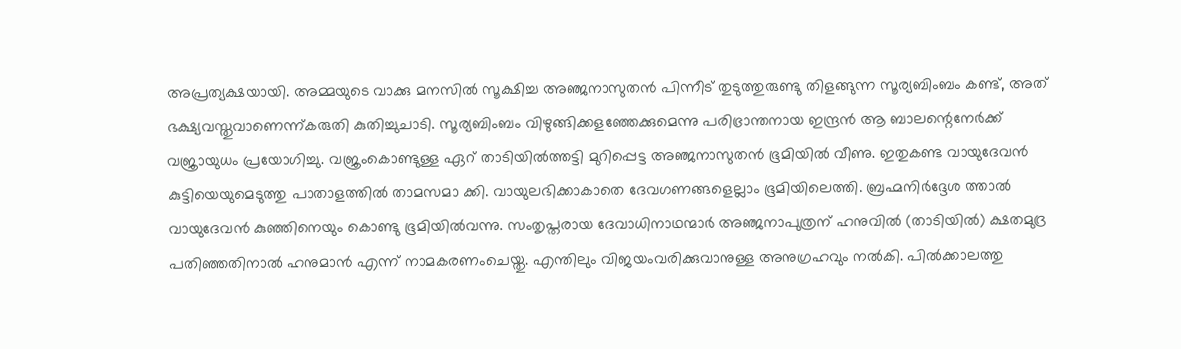അപ്രത്യക്ഷയായി. അമ്മയുടെ വാക്കു മനസിൽ സൂക്ഷിച്ച അഞ്ജനാസുതൻ പിന്നീട് തുടുത്തുരുണ്ടു തിളങ്ങുന്ന സൂര്യബിംബം കണ്ട്, അത് ഭക്ഷ്യവസ്തുവാണെന്ന്കരുതി കുതിച്ചുചാടി. സൂര്യബിംബം വിഴുങ്ങിക്കളഞ്ഞേക്കുമെന്നു പരിഭ്രാന്തനായ ഇന്ദ്രൻ ആ ബാലന്റെനേർക്ക് വജ്രായുധം പ്രയോഗിച്ചു. വജ്രംകൊണ്ടുള്ള ഏറ് താടിയിൽത്തട്ടി മുറിപ്പെട്ട അഞ്ജനാസുതൻ ഭൂമിയിൽ വീണു. ഇതുകണ്ട വായുദേവൻ കുട്ടിയെയുമെടുത്തു പാതാളത്തിൽ താമസമാ ക്കി. വായുലഭിക്കാകാതെ ദേവഗണങ്ങളെല്ലാം ഭൂമിയിലെത്തി. ബ്രഹ്മനിർദ്ദേശ ത്താൽ വായുദേവൻ കുഞ്ഞിനെയും കൊണ്ടു ഭൂമിയിൽവന്നു. സംതൃപ്തരായ ദേവാധിനാഥന്മാർ അഞ്ജനാപുത്രന് ഹനുവിൽ (താടിയിൽ) ക്ഷതമുദ്ര പതിഞ്ഞതിനാൽ ഹനുമാൻ എന്ന് നാമകരണംചെയ്തു. എന്തിലും വിജയംവരിക്കുവാനുള്ള അനുഗ്രഹവും നൽകി. പിൽക്കാലത്തു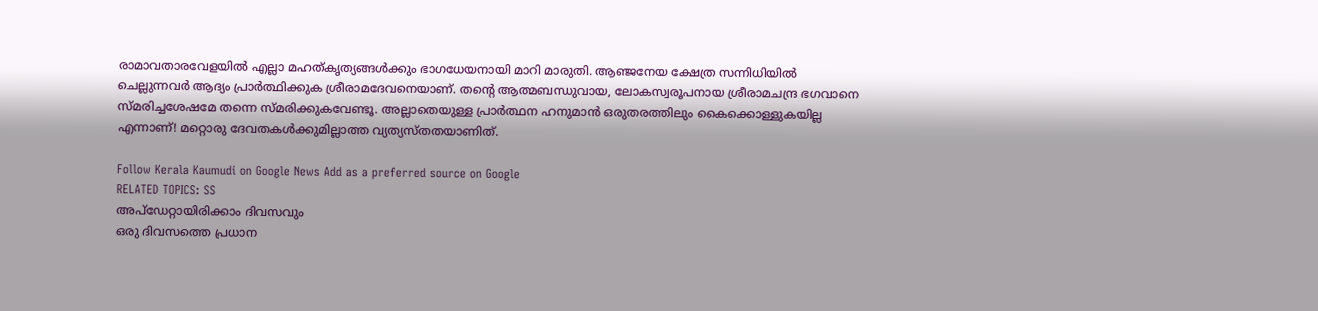രാമാവതാരവേളയിൽ എല്ലാ മഹത്കൃത്യങ്ങൾക്കും ഭാഗധേയനായി മാറി മാരുതി. ആഞ്ജനേയ ക്ഷേത്ര സന്നിധിയിൽ ചെല്ലുന്നവർ ആദ്യം പ്രാർത്ഥിക്കുക ശ്രീരാമദേവനെയാണ്. തന്റെ ആത്മബന്ധുവായ, ലോകസ്വരൂപനായ ശ്രീരാമചന്ദ്ര ഭഗവാനെ സ്മരിച്ചശേഷമേ തന്നെ സ്മരിക്കുകവേണ്ടൂ. അല്ലാതെയുള്ള പ്രാർത്ഥന ഹനുമാൻ ഒരുതരത്തിലും കൈക്കൊള്ളുകയില്ല എന്നാണ്! മറ്റൊരു ദേവതകൾക്കുമില്ലാത്ത വ്യത്യസ്തതയാണിത്.

Follow Kerala Kaumudi on Google News Add as a preferred source on Google
RELATED TOPICS: SS
അപ്ഡേറ്റായിരിക്കാം ദിവസവും
ഒരു ദിവസത്തെ പ്രധാന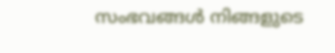സംഭവങ്ങൾ നിങ്ങളുടെ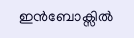ഇൻബോക്സിൽ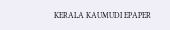KERALA KAUMUDI EPAPER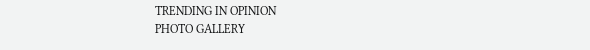TRENDING IN OPINION
PHOTO GALLERY